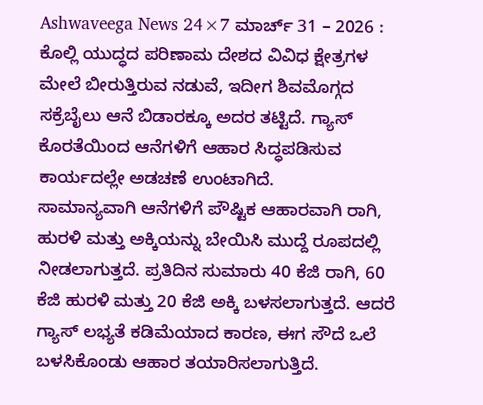Ashwaveega News 24×7 ಮಾರ್ಚ್ 31 – 2026 : ಕೊಲ್ಲಿ ಯುದ್ಧದ ಪರಿಣಾಮ ದೇಶದ ವಿವಿಧ ಕ್ಷೇತ್ರಗಳ ಮೇಲೆ ಬೀರುತ್ತಿರುವ ನಡುವೆ, ಇದೀಗ ಶಿವಮೊಗ್ಗದ ಸಕ್ರೆಬೈಲು ಆನೆ ಬಿಡಾರಕ್ಕೂ ಅದರ ತಟ್ಟಿದೆ. ಗ್ಯಾಸ್ ಕೊರತೆಯಿಂದ ಆನೆಗಳಿಗೆ ಆಹಾರ ಸಿದ್ಧಪಡಿಸುವ ಕಾರ್ಯದಲ್ಲೇ ಅಡಚಣೆ ಉಂಟಾಗಿದೆ.
ಸಾಮಾನ್ಯವಾಗಿ ಆನೆಗಳಿಗೆ ಪೌಷ್ಟಿಕ ಆಹಾರವಾಗಿ ರಾಗಿ, ಹುರಳಿ ಮತ್ತು ಅಕ್ಕಿಯನ್ನು ಬೇಯಿಸಿ ಮುದ್ದೆ ರೂಪದಲ್ಲಿ ನೀಡಲಾಗುತ್ತದೆ. ಪ್ರತಿದಿನ ಸುಮಾರು 40 ಕೆಜಿ ರಾಗಿ, 60 ಕೆಜಿ ಹುರಳಿ ಮತ್ತು 20 ಕೆಜಿ ಅಕ್ಕಿ ಬಳಸಲಾಗುತ್ತದೆ. ಆದರೆ ಗ್ಯಾಸ್ ಲಭ್ಯತೆ ಕಡಿಮೆಯಾದ ಕಾರಣ, ಈಗ ಸೌದೆ ಒಲೆ ಬಳಸಿಕೊಂಡು ಆಹಾರ ತಯಾರಿಸಲಾಗುತ್ತಿದೆ.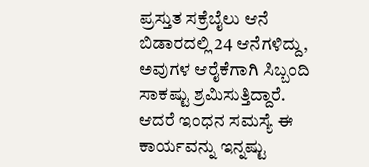ಪ್ರಸ್ತುತ ಸಕ್ರೆಬೈಲು ಆನೆ ಬಿಡಾರದಲ್ಲಿ 24 ಆನೆಗಳಿದ್ದು, ಅವುಗಳ ಆರೈಕೆಗಾಗಿ ಸಿಬ್ಬಂದಿ ಸಾಕಷ್ಟು ಶ್ರಮಿಸುತ್ತಿದ್ದಾರೆ. ಆದರೆ ಇಂಧನ ಸಮಸ್ಯೆ ಈ ಕಾರ್ಯವನ್ನು ಇನ್ನಷ್ಟು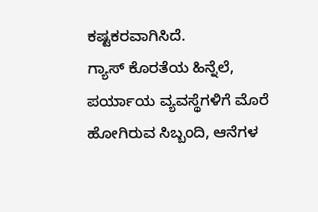ಕಷ್ಟಕರವಾಗಿಸಿದೆ.
ಗ್ಯಾಸ್ ಕೊರತೆಯ ಹಿನ್ನೆಲೆ, ಪರ್ಯಾಯ ವ್ಯವಸ್ಥೆಗಳಿಗೆ ಮೊರೆ ಹೋಗಿರುವ ಸಿಬ್ಬಂದಿ, ಆನೆಗಳ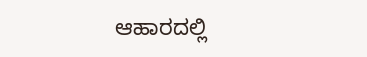ಆಹಾರದಲ್ಲಿ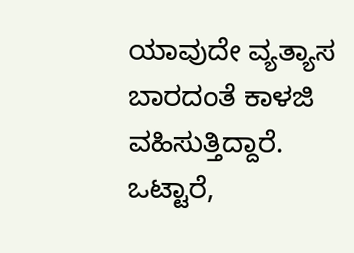ಯಾವುದೇ ವ್ಯತ್ಯಾಸ ಬಾರದಂತೆ ಕಾಳಜಿ ವಹಿಸುತ್ತಿದ್ದಾರೆ.
ಒಟ್ಟಾರೆ,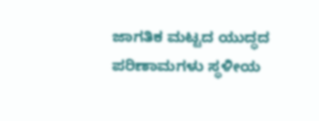ಜಾಗತಿಕ ಮಟ್ಟದ ಯುದ್ಧದ ಪರಿಣಾಮಗಳು ಸ್ಥಳೀಯ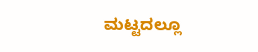ಮಟ್ಟದಲ್ಲೂ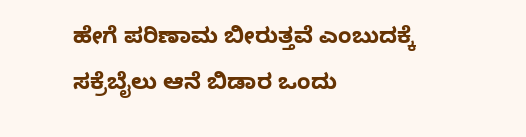ಹೇಗೆ ಪರಿಣಾಮ ಬೀರುತ್ತವೆ ಎಂಬುದಕ್ಕೆ ಸಕ್ರೆಬೈಲು ಆನೆ ಬಿಡಾರ ಒಂದು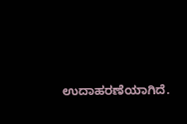ಉದಾಹರಣೆಯಾಗಿದೆ.